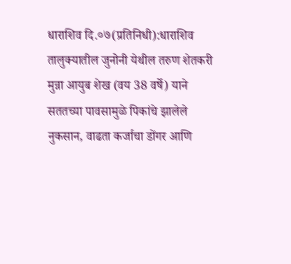धाराशिव दि.०७(प्रतिनिधी):धाराशिव तालुक्यातील जुनोनी येथील तरुण शेतकरी मुन्ना आयुब शेख (वय 38 वर्षे) याने सततच्या पावसामुळे पिकांचे झालेले नुकसान, वाढता कर्जाचा डोंगर आणि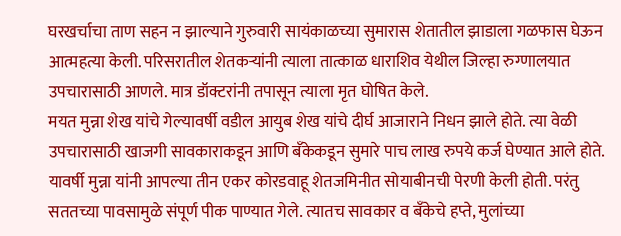घरखर्चाचा ताण सहन न झाल्याने गुरुवारी सायंकाळच्या सुमारास शेतातील झाडाला गळफास घेऊन आत्महत्या केली. परिसरातील शेतकऱ्यांनी त्याला तात्काळ धाराशिव येथील जिल्हा रुग्णालयात उपचारासाठी आणले. मात्र डॉक्टरांनी तपासून त्याला मृत घोषित केले.
मयत मुन्ना शेख यांचे गेल्यावर्षी वडील आयुब शेख यांचे दीर्घ आजाराने निधन झाले होते. त्या वेळी उपचारासाठी खाजगी सावकाराकडून आणि बँकेकडून सुमारे पाच लाख रुपये कर्ज घेण्यात आले होते. यावर्षी मुन्ना यांनी आपल्या तीन एकर कोरडवाहू शेतजमिनीत सोयाबीनची पेरणी केली होती. परंतु सततच्या पावसामुळे संपूर्ण पीक पाण्यात गेले. त्यातच सावकार व बँकेचे हप्ते, मुलांच्या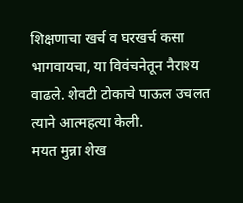शिक्षणाचा खर्च व घरखर्च कसा भागवायचा, या विवंचनेतून नैराश्य वाढले. शेवटी टोकाचे पाऊल उचलत त्याने आत्महत्या केली.
मयत मुन्ना शेख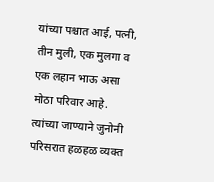यांच्या पश्चात आई, पत्नी, तीन मुली, एक मुलगा व एक लहान भाऊ असा मोठा परिवार आहे. त्यांच्या जाण्याने जुनोनी परिसरात हळहळ व्यक्त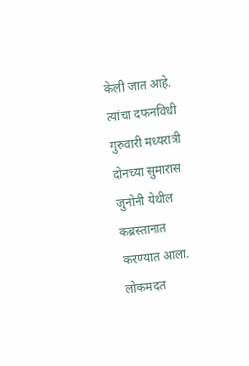केली जात आहे. त्यांचा दफनविधी गुरुवारी मध्यरात्री दोनच्या सुमारास जुनोनी येथील कब्रस्तानात करण्यात आला.
लोकमदत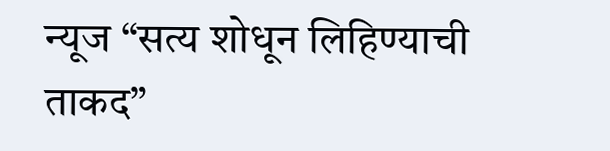न्यूज “सत्य शोधून लिहिण्याची ताकद”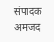संपादक अमजद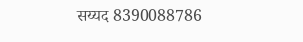सय्यद 8390088786